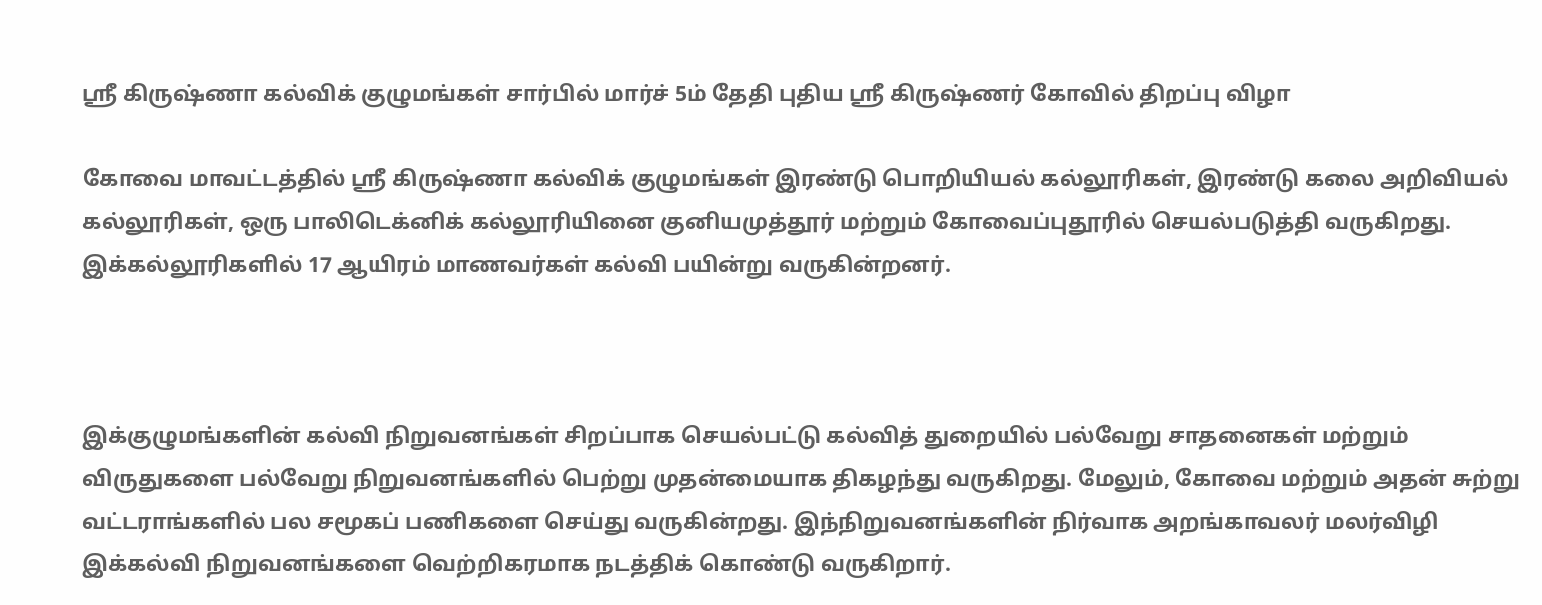ஸ்ரீ கிருஷ்ணா கல்விக் குழுமங்கள் சார்பில் மார்ச் 5ம் தேதி புதிய ஸ்ரீ கிருஷ்ணர் கோவில் திறப்பு விழா

கோவை மாவட்டத்தில் ஸ்ரீ கிருஷ்ணா கல்விக் குழுமங்கள் இரண்டு பொறியியல் கல்லூரிகள், இரண்டு கலை அறிவியல் கல்லூரிகள், ஒரு பாலிடெக்னிக் கல்லூரியினை குனியமுத்தூர் மற்றும் கோவைப்புதூரில் செயல்படுத்தி வருகிறது. இக்கல்லூரிகளில் 17 ஆயிரம் மாணவர்கள் கல்வி பயின்று வருகின்றனர்.



இக்குழுமங்களின் கல்வி நிறுவனங்கள் சிறப்பாக செயல்பட்டு கல்வித் துறையில் பல்வேறு சாதனைகள் மற்றும் விருதுகளை பல்வேறு நிறுவனங்களில் பெற்று முதன்மையாக திகழந்து வருகிறது. மேலும், கோவை மற்றும் அதன் சுற்று வட்டராங்களில் பல சமூகப் பணிகளை செய்து வருகின்றது. இந்நிறுவனங்களின் நிர்வாக அறங்காவலர் மலர்விழி இக்கல்வி நிறுவனங்களை வெற்றிகரமாக நடத்திக் கொண்டு வருகிறார்.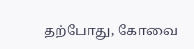தற்போது, கோவை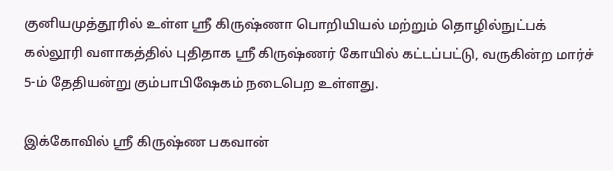குனியமுத்தூரில் உள்ள ஸ்ரீ கிருஷ்ணா பொறியியல் மற்றும் தொழில்நுட்பக் கல்லூரி வளாகத்தில் புதிதாக ஸ்ரீ கிருஷ்ணர் கோயில் கட்டப்பட்டு, வருகின்ற மார்ச் 5-ம் தேதியன்று கும்பாபிஷேகம் நடைபெற உள்ளது.

இக்கோவில் ஸ்ரீ கிருஷ்ண பகவான்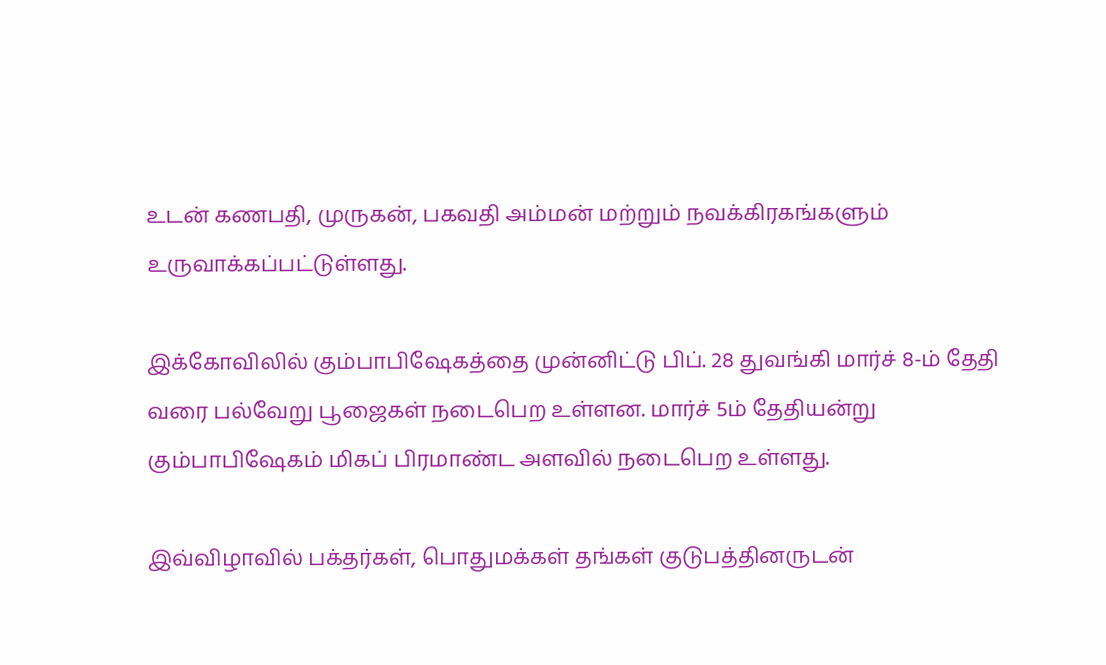உடன் கணபதி, முருகன், பகவதி அம்மன் மற்றும் நவக்கிரகங்களும் உருவாக்கப்பட்டுள்ளது.

இக்கோவிலில் கும்பாபிஷேகத்தை முன்னிட்டு பிப். 28 துவங்கி மார்ச் 8-ம் தேதி வரை பல்வேறு பூஜைகள் நடைபெற உள்ளன. மார்ச் 5ம் தேதியன்று கும்பாபிஷேகம் மிகப் பிரமாண்ட அளவில் நடைபெற உள்ளது.

இவ்விழாவில் பக்தர்கள், பொதுமக்கள் தங்கள் குடுபத்தினருடன்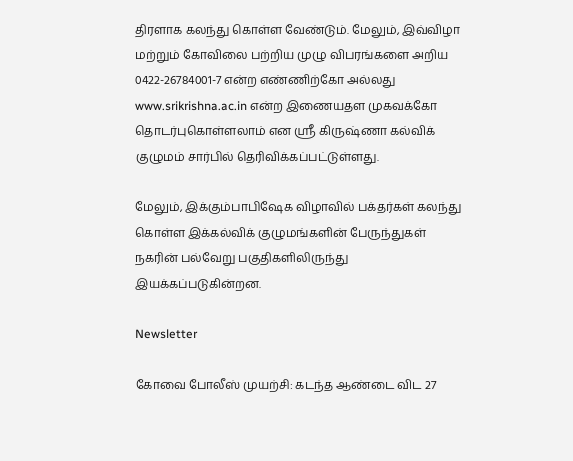திரளாக கலந்து கொள்ள வேண்டும். மேலும், இவ்விழா மற்றும் கோவிலை பற்றிய முழு விபரங்களை அறிய 0422-26784001-7 என்ற எண்ணிற்கோ அல்லது www.srikrishna.ac.in என்ற இணையதள முகவக்கோ தொடர்புகொள்ளலாம் என ஸ்ரீ கிருஷ்ணா கல்விக் குழுமம் சார்பில் தெரிவிக்கப்பட்டுள்ளது.

மேலும், இக்கும்பாபிஷேக விழாவில் பக்தர்கள் கலந்து கொள்ள இக்கல்விக் குழுமங்களின் பேருந்துகள் நகரின் பல்வேறு பகுதிகளிலிருந்து இயக்கப்படுகின்றன.

Newsletter

கோவை போலீஸ் முயற்சி: கடந்த ஆண்டை விட 27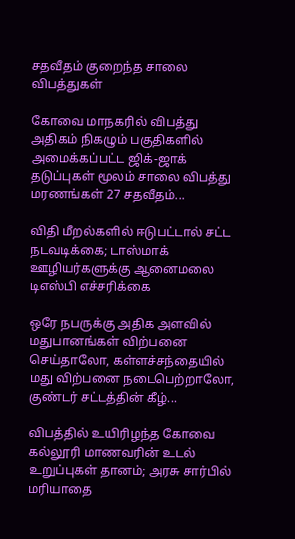சதவீதம் குறைந்த சாலை விபத்துகள்

கோவை மாநகரில் விபத்து அதிகம் நிகழும் பகுதிகளில் அமைக்கப்பட்ட ஜிக்-ஜாக் தடுப்புகள் மூலம் சாலை விபத்து மரணங்கள் 27 சதவீதம்...

விதி மீறல்களில் ஈடுபட்டால் சட்ட நடவடிக்கை; டாஸ்மாக் ஊழியர்களுக்கு ஆனைமலை டிஎஸ்பி எச்சரிக்கை

ஒரே நபருக்கு அதிக அளவில் மதுபானங்கள் விற்பனை செய்தாலோ, கள்ளச்சந்தையில் மது விற்பனை நடைபெற்றாலோ, குண்டர் சட்டத்தின் கீழ்...

விபத்தில் உயிரிழந்த கோவை கல்லூரி மாணவரின் உடல் உறுப்புகள் தானம்; அரசு சார்பில் மரியாதை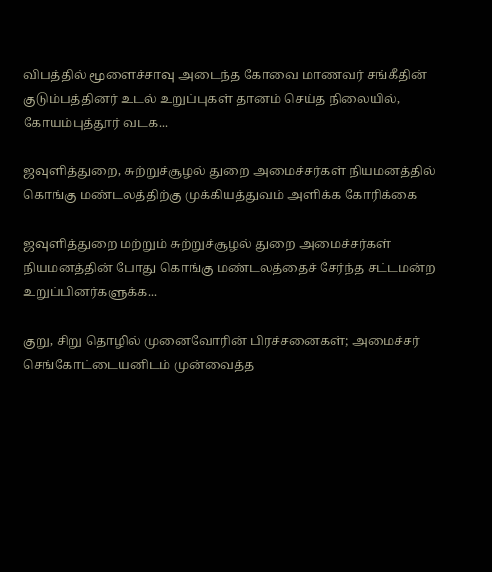விபத்தில் மூளைச்சாவு அடைந்த கோவை மாணவர் சங்கீதின் குடும்பத்தினர் உடல் உறுப்புகள் தானம் செய்த நிலையில், கோயம்புத்தூர் வடக...

ஜவுளித்துறை, சுற்றுச்சூழல் துறை அமைச்சர்கள் நியமனத்தில் கொங்கு மண்டலத்திற்கு முக்கியத்துவம் அளிக்க கோரிக்கை

ஜவுளித்துறை மற்றும் சுற்றுச்சூழல் துறை அமைச்சர்கள் நியமனத்தின் போது கொங்கு மண்டலத்தைச் சேர்ந்த சட்டமன்ற உறுப்பினர்களுக்க...

குறு, சிறு தொழில் முனைவோரின் பிரச்சனைகள்; அமைச்சர் செங்கோட்டையனிடம் முன்வைத்த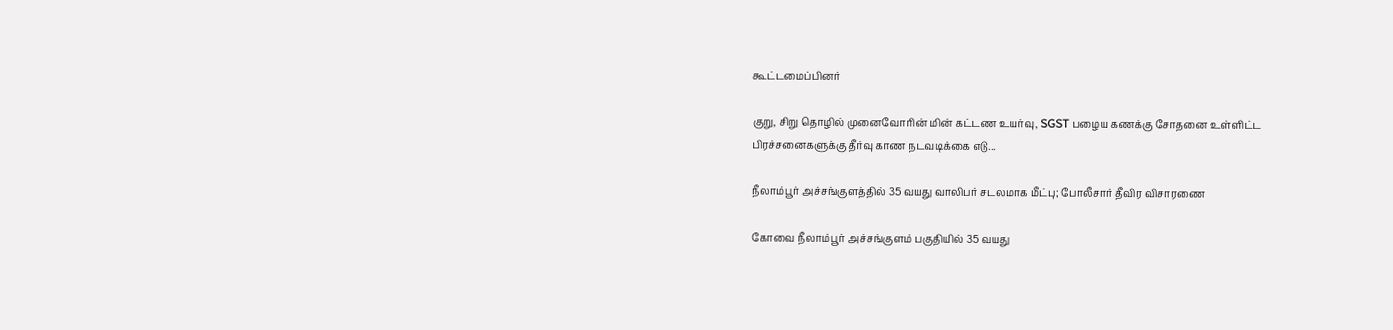கூட்டமைப்பினர்

குறு, சிறு தொழில் முனைவோரின் மின் கட்டண உயர்வு, SGST பழைய கணக்கு சோதனை உள்ளிட்ட பிரச்சனைகளுக்கு தீர்வு காண நடவடிக்கை எடு...

நீலாம்பூர் அச்சங்குளத்தில் 35 வயது வாலிபர் சடலமாக மீட்பு; போலீசார் தீவிர விசாரணை

கோவை நீலாம்பூர் அச்சங்குளம் பகுதியில் 35 வயது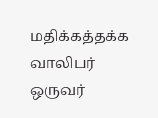மதிக்கத்தக்க வாலிபர் ஒருவர்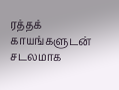ரத்தக் காயங்களுடன் சடலமாக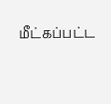மீட்கப்பட்ட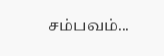சம்பவம்...